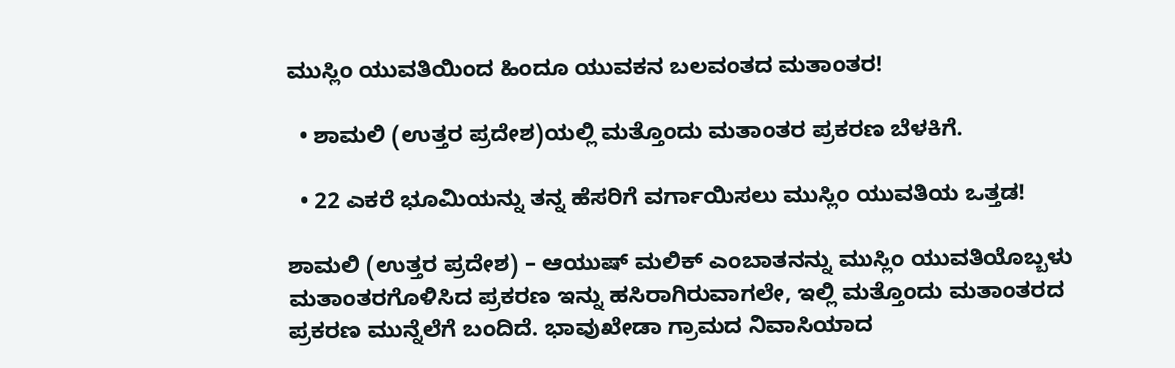ಮುಸ್ಲಿಂ ಯುವತಿಯಿಂದ ಹಿಂದೂ ಯುವಕನ ಬಲವಂತದ ಮತಾಂತರ!

  • ಶಾಮಲಿ (ಉತ್ತರ ಪ್ರದೇಶ)ಯಲ್ಲಿ ಮತ್ತೊಂದು ಮತಾಂತರ ಪ್ರಕರಣ ಬೆಳಕಿಗೆ.

  • 22 ಎಕರೆ ಭೂಮಿಯನ್ನು ತನ್ನ ಹೆಸರಿಗೆ ವರ್ಗಾಯಿಸಲು ಮುಸ್ಲಿಂ ಯುವತಿಯ ಒತ್ತಡ!

ಶಾಮಲಿ (ಉತ್ತರ ಪ್ರದೇಶ) – ಆಯುಷ್ ಮಲಿಕ್ ಎಂಬಾತನನ್ನು ಮುಸ್ಲಿಂ ಯುವತಿಯೊಬ್ಬಳು ಮತಾಂತರಗೊಳಿಸಿದ ಪ್ರಕರಣ ಇನ್ನು ಹಸಿರಾಗಿರುವಾಗಲೇ, ಇಲ್ಲಿ ಮತ್ತೊಂದು ಮತಾಂತರದ ಪ್ರಕರಣ ಮುನ್ನೆಲೆಗೆ ಬಂದಿದೆ. ಭಾವುಖೇಡಾ ಗ್ರಾಮದ ನಿವಾಸಿಯಾದ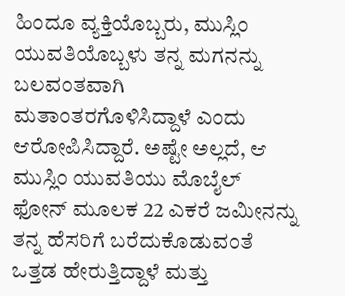ಹಿಂದೂ ವ್ಯಕ್ತಿಯೊಬ್ಬರು, ಮುಸ್ಲಿಂ ಯುವತಿಯೊಬ್ಬಳು ತನ್ನ ಮಗನನ್ನು ಬಲವಂತವಾಗಿ ಮತಾಂತರಗೊಳಿಸಿದ್ದಾಳೆ ಎಂದು ಆರೋಪಿಸಿದ್ದಾರೆ. ಅಷ್ಟೇ ಅಲ್ಲದೆ, ಆ ಮುಸ್ಲಿಂ ಯುವತಿಯು ಮೊಬೈಲ್ ಫೋನ್ ಮೂಲಕ 22 ಎಕರೆ ಜಮೀನನ್ನು ತನ್ನ ಹೆಸರಿಗೆ ಬರೆದುಕೊಡುವಂತೆ ಒತ್ತಡ ಹೇರುತ್ತಿದ್ದಾಳೆ ಮತ್ತು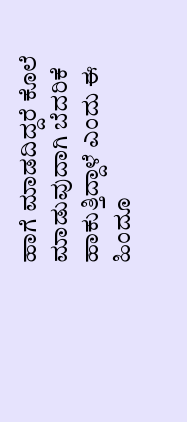ಹಾಗೆ ಮಾಡದಿದ್ದರೆ ಕೊಲೆ ಮಾಡುವುದಾಗಿ ಬೆದರಿಕೆ ಹಾಕುತ್ತಿದ್ದಾಳೆ ಎಂದು ಈ ಹಿಂದೂ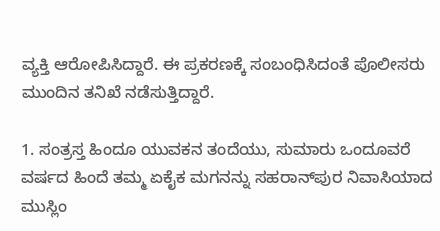ವ್ಯಕ್ತಿ ಆರೋಪಿಸಿದ್ದಾರೆ. ಈ ಪ್ರಕರಣಕ್ಕೆ ಸಂಬಂಧಿಸಿದಂತೆ ಪೊಲೀಸರು ಮುಂದಿನ ತನಿಖೆ ನಡೆಸುತ್ತಿದ್ದಾರೆ.

1. ಸಂತ್ರಸ್ತ ಹಿಂದೂ ಯುವಕನ ತಂದೆಯು, ಸುಮಾರು ಒಂದೂವರೆ ವರ್ಷದ ಹಿಂದೆ ತಮ್ಮ ಏಕೈಕ ಮಗನನ್ನು ಸಹರಾನ್‌ಪುರ ನಿವಾಸಿಯಾದ ಮುಸ್ಲಿಂ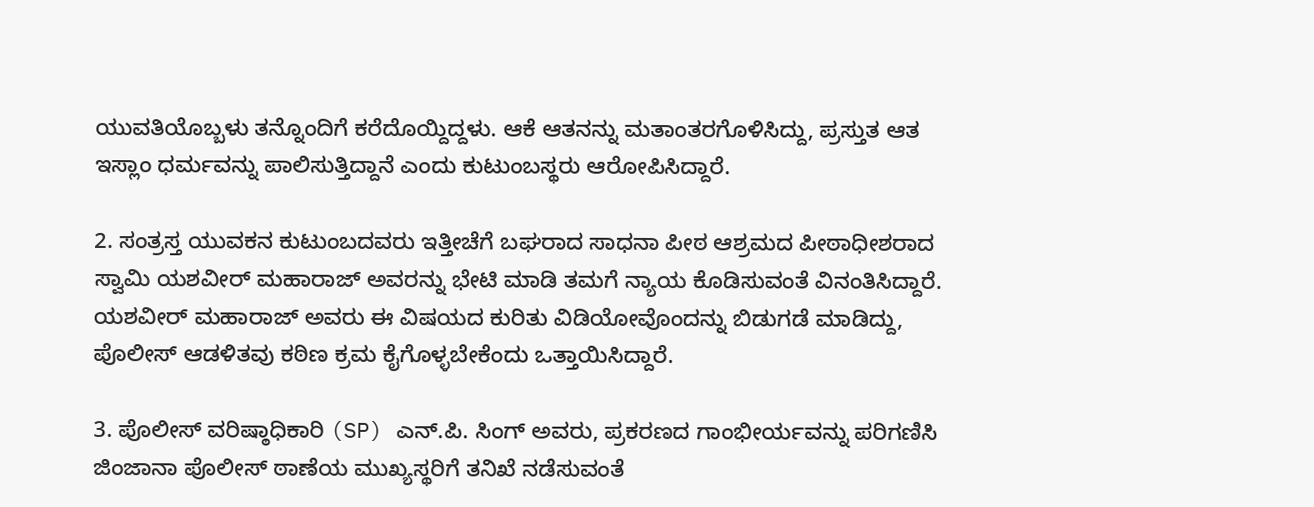ಯುವತಿಯೊಬ್ಬಳು ತನ್ನೊಂದಿಗೆ ಕರೆದೊಯ್ದಿದ್ದಳು. ಆಕೆ ಆತನನ್ನು ಮತಾಂತರಗೊಳಿಸಿದ್ದು, ಪ್ರಸ್ತುತ ಆತ ಇಸ್ಲಾಂ ಧರ್ಮವನ್ನು ಪಾಲಿಸುತ್ತಿದ್ದಾನೆ ಎಂದು ಕುಟುಂಬಸ್ಥರು ಆರೋಪಿಸಿದ್ದಾರೆ.

2. ಸಂತ್ರಸ್ತ ಯುವಕನ ಕುಟುಂಬದವರು ಇತ್ತೀಚೆಗೆ ಬಘರಾದ ಸಾಧನಾ ಪೀಠ ಆಶ್ರಮದ ಪೀಠಾಧೀಶರಾದ ಸ್ವಾಮಿ ಯಶವೀರ್ ಮಹಾರಾಜ್ ಅವರನ್ನು ಭೇಟಿ ಮಾಡಿ ತಮಗೆ ನ್ಯಾಯ ಕೊಡಿಸುವಂತೆ ವಿನಂತಿಸಿದ್ದಾರೆ. ಯಶವೀರ್ ಮಹಾರಾಜ್ ಅವರು ಈ ವಿಷಯದ ಕುರಿತು ವಿಡಿಯೋವೊಂದನ್ನು ಬಿಡುಗಡೆ ಮಾಡಿದ್ದು, ಪೊಲೀಸ್ ಆಡಳಿತವು ಕಠಿಣ ಕ್ರಮ ಕೈಗೊಳ್ಳಬೇಕೆಂದು ಒತ್ತಾಯಿಸಿದ್ದಾರೆ.

3. ಪೊಲೀಸ್ ವರಿಷ್ಠಾಧಿಕಾರಿ (SP) ಎನ್.ಪಿ. ಸಿಂಗ್ ಅವರು, ಪ್ರಕರಣದ ಗಾಂಭೀರ್ಯವನ್ನು ಪರಿಗಣಿಸಿ ಜಿಂಜಾನಾ ಪೊಲೀಸ್ ಠಾಣೆಯ ಮುಖ್ಯಸ್ಥರಿಗೆ ತನಿಖೆ ನಡೆಸುವಂತೆ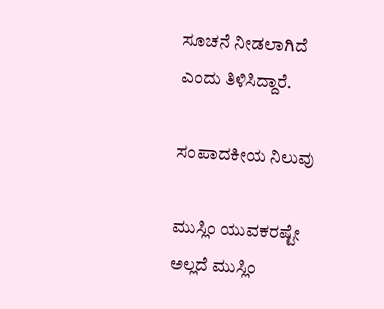ಸೂಚನೆ ನೀಡಲಾಗಿದೆ ಎಂದು ತಿಳಿಸಿದ್ದಾರೆ.

ಸಂಪಾದಕೀಯ ನಿಲುವು

ಮುಸ್ಲಿಂ ಯುವಕರಷ್ಟೇ ಅಲ್ಲದೆ ಮುಸ್ಲಿಂ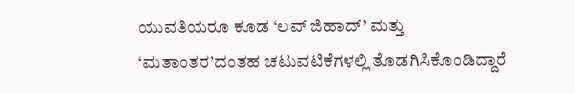ಯುವತಿಯರೂ ಕೂಡ ‘ಲವ್ ಜಿಹಾದ್’ ಮತ್ತು ‘ಮತಾಂತರ’ದಂತಹ ಚಟುವಟಿಕೆಗಳಲ್ಲಿ ತೊಡಗಿಸಿಕೊಂಡಿದ್ದಾರೆ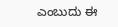ಎಂಬುದು ಈ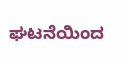ಘಟನೆಯಿಂದ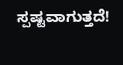ಸ್ಪಷ್ಟವಾಗುತ್ತದೆ!